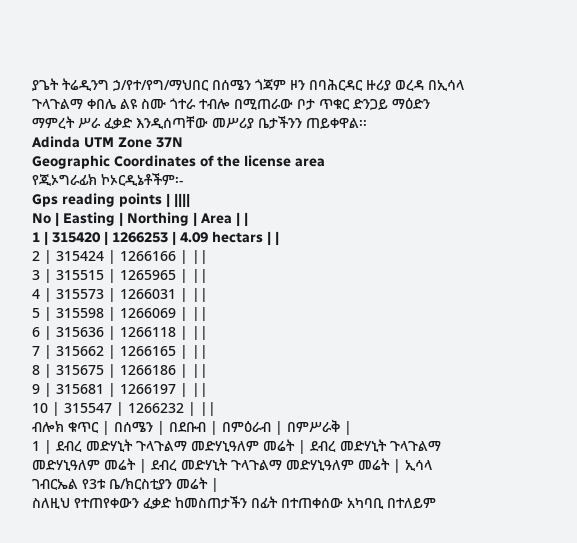ያጌት ትሬዲንግ ኃ/የተ/የግ/ማህበር በሰሜን ጎጃም ዞን በባሕርዳር ዙሪያ ወረዳ በኢሳላ ጉላጉልማ ቀበሌ ልዩ ስሙ ጎተራ ተብሎ በሚጠራው ቦታ ጥቁር ድንጋይ ማዕድን ማምረት ሥራ ፈቃድ እንዲሰጣቸው መሥሪያ ቤታችንን ጠይቀዋል፡፡
Adinda UTM Zone 37N
Geographic Coordinates of the license area
የጂኦግራፊክ ኮኦርዲኔቶችም፡-
Gps reading points | ||||
No | Easting | Northing | Area | |
1 | 315420 | 1266253 | 4.09 hectars | |
2 | 315424 | 1266166 | ||
3 | 315515 | 1265965 | ||
4 | 315573 | 1266031 | ||
5 | 315598 | 1266069 | ||
6 | 315636 | 1266118 | ||
7 | 315662 | 1266165 | ||
8 | 315675 | 1266186 | ||
9 | 315681 | 1266197 | ||
10 | 315547 | 1266232 | ||
ብሎክ ቁጥር | በሰሜን | በደቡብ | በምዕራብ | በምሥራቅ |
1 | ደብረ መድሃኒት ጉላጉልማ መድሃኒዓለም መሬት | ደብረ መድሃኒት ጉላጉልማ መድሃኒዓለም መሬት | ደብረ መድሃኒት ጉላጉልማ መድሃኒዓለም መሬት | ኢሳላ ገብርኤል የ3ቱ ቤ/ክርስቲያን መሬት |
ስለዚህ የተጠየቀውን ፈቃድ ከመስጠታችን በፊት በተጠቀሰው አካባቢ በተለይም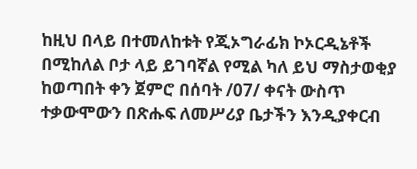ከዚህ በላይ በተመለከቱት የጂኦግራፊክ ኮኦርዲኔቶች በሚከለል ቦታ ላይ ይገባኛል የሚል ካለ ይህ ማስታወቂያ ከወጣበት ቀን ጀምሮ በሰባት /07/ ቀናት ውስጥ ተቃውሞውን በጽሑፍ ለመሥሪያ ቤታችን እንዲያቀርብ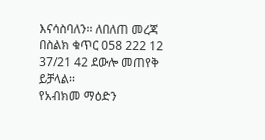እናሳስባለን፡፡ ለበለጠ መረጃ በስልክ ቁጥር 058 222 12 37/21 42 ደውሎ መጠየቅ ይቻላል፡፡
የአብክመ ማዕድን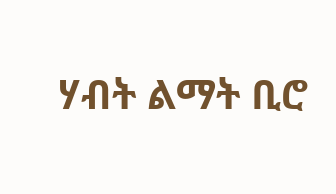ሃብት ልማት ቢሮ